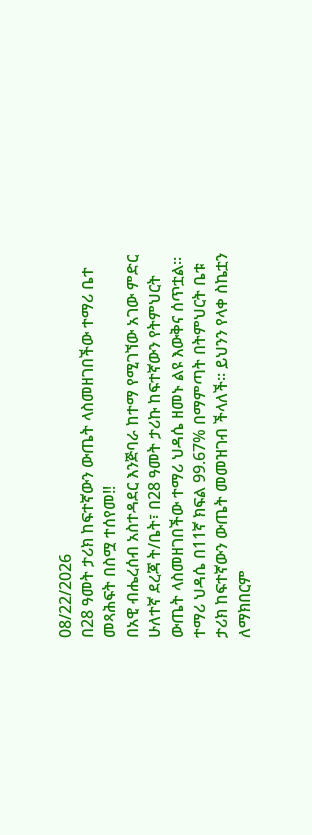08/22/2026
በ28 ዓመት ታሪክ ከፍተኛውን ውጤት ላስመዘገበችው ተማሪ ቤተ መጻሕፍት በስሟ ተሰየመ‼
በአዊ ብሔረሰብ አስተዳደር እንጅባራ ከተማ የሚገኘው አገው ምድር ሁለተኛ ደረጃ ት/ቤት፣ በ28 ዓመት ታሪኩ ከፍተኛውን የትምህርት ውጤት ላስመዘገበችው ተማሪ ህዳሴ ዘመኑ ልዩ እውቅና ሰጥቷል።
ተማሪ ህዳሴ በ11ኛ ክፍል 99.67% በማምጣት በትምህርት ቤቱ ታሪክ ከፍተኛውን ውጤት መመዝገብ ችላለች። ይህንን የላቀ ስኬቷን ለማክበርም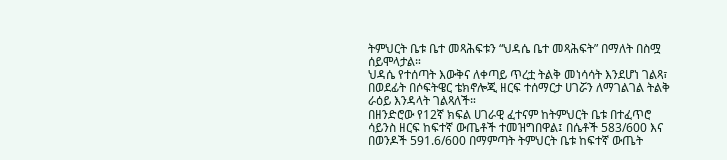ትምህርት ቤቱ ቤተ መጻሕፍቱን “ህዳሴ ቤተ መጻሕፍት” በማለት በስሟ ሰይሞላታል።
ህዳሴ የተሰጣት እውቅና ለቀጣይ ጥረቷ ትልቅ መነሳሳት እንደሆነ ገልጻ፣ በወደፊት በሶፍትዌር ቴክኖሎጂ ዘርፍ ተሰማርታ ሀገሯን ለማገልገል ትልቅ ራዕይ እንዳላት ገልጻለች።
በዘንድሮው የ12ኛ ክፍል ሀገራዊ ፈተናም ከትምህርት ቤቱ በተፈጥሮ ሳይንስ ዘርፍ ከፍተኛ ውጤቶች ተመዝግበዋል፤ በሴቶች 583/600 እና በወንዶች 591.6/600 በማምጣት ትምህርት ቤቱ ከፍተኛ ውጤት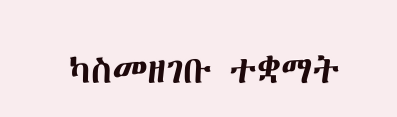ካስመዘገቡ ተቋማት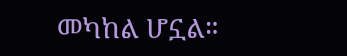መካከል ሆኗል።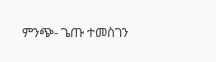ምንጭ- ጌጡ ተመስገን